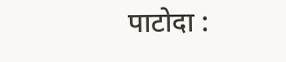पाटोदा :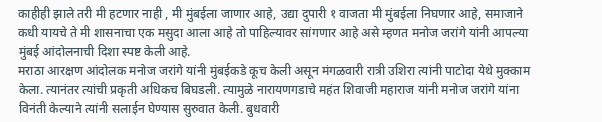काहीही झाले तरी मी हटणार नाही , मी मुंबईला जाणार आहे, उद्या दुपारी १ वाजता मी मुंबईला निघणार आहे, समाजाने कधी यायचे ते मी शासनाचा एक मसुदा आला आहे तो पाहिल्यावर सांगणार आहे असे म्हणत मनोज जरांगे यांनी आपल्या मुंबई आंदोलनाची दिशा स्पष्ट केली आहे.
मराठा आरक्षण आंदोलक मनोज जरांगे यांनी मुंबईकडे कूच केली असून मंगळवारी रात्री उशिरा त्यांनी पाटोदा येथे मुक्काम केला. त्यानंतर त्यांची प्रकृती अधिकच बिघडली. त्यामुळे नारायणगडाचे महंत शिवाजी महाराज यांनी मनोज जरांगे यांना विनंती केल्याने त्यांनी सलाईन घेण्यास सुरुवात केली. बुधवारी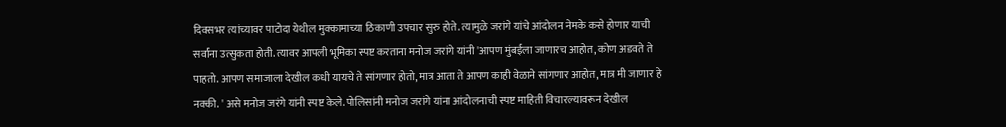दिवसभर त्यांच्यावर पाटोदा येथील मुक्कामाच्या ठिकाणी उपचार सुरु होते. त्यामुळे जरांगे यांचे आंदोलन नेमके कसे होणार याची सर्वांना उत्सुकता होती. त्यावर आपली भूमिका स्पष्ट करताना मनोज जरांगे यांनी 'आपण मुंबईला जाणारच आहोत, कोण अडवते ते पाहतो. आपण समाजाला देखील कधी यायचे ते सांगणार होतो, मात्र आता ते आपण काही वेळाने सांगणार आहोत, मात्र मी जाणार हे नक्की. ' असे मनोज जरंगे यांनी स्पष्ट केले. पोलिसांनी मनोज जरांगे यांना आंदोलनाची स्पष्ट माहिती विचारल्यावरून देखील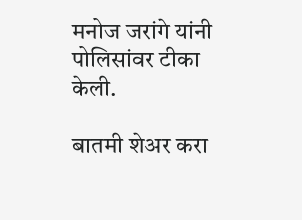मनोज जरांगे यांनी पोलिसांवर टीका केली.

बातमी शेअर करा